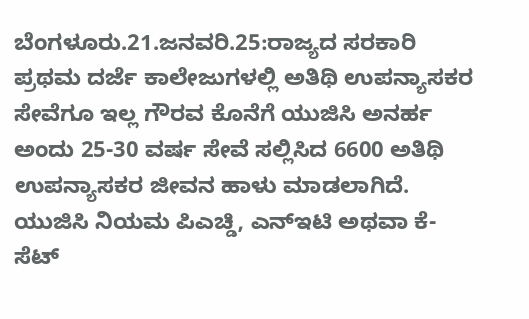ಬೆಂಗಳೂರು.21.ಜನವರಿ.25:ರಾಜ್ಯದ ಸರಕಾರಿ ಪ್ರಥಮ ದರ್ಜೆ ಕಾಲೇಜುಗಳಲ್ಲಿ ಅತಿಥಿ ಉಪನ್ಯಾಸಕರ ಸೇವೆಗೂ ಇಲ್ಲ ಗೌರವ ಕೊನೆಗೆ ಯುಜಿಸಿ ಅನರ್ಹ ಅಂದು 25-30 ವರ್ಷ ಸೇವೆ ಸಲ್ಲಿಸಿದ 6600 ಅತಿಥಿ ಉಪನ್ಯಾಸಕರ ಜೀವನ ಹಾಳು ಮಾಡಲಾಗಿದೆ.
ಯುಜಿಸಿ ನಿಯಮ ಪಿಎಚ್ಡಿ, ಎನ್ಇಟಿ ಅಥವಾ ಕೆ-ಸೆಟ್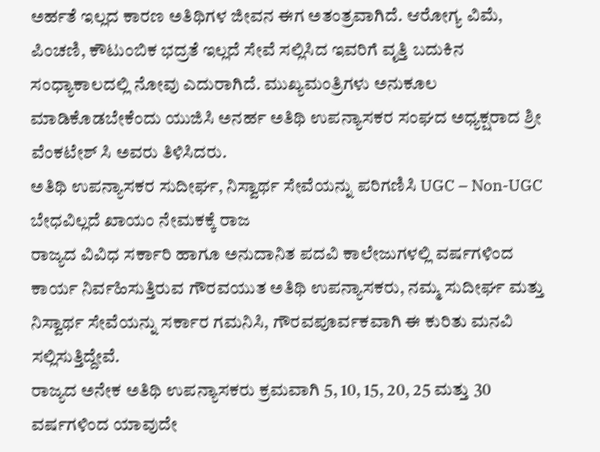ಅರ್ಹತೆ ಇಲ್ಲದ ಕಾರಣ ಅತಿಥಿಗಳ ಜೀವನ ಈಗ ಅತಂತ್ರವಾಗಿದೆ. ಆರೋಗ್ಯ ವಿಮೆ, ಪಿಂಚಣಿ, ಕೌಟುಂಬಿಕ ಭದ್ರತೆ ಇಲ್ಲದೆ ಸೇವೆ ಸಲ್ಲಿಸಿದ ಇವರಿಗೆ ವೃತ್ತಿ ಬದುಕಿನ ಸಂಧ್ಯಾಕಾಲದಲ್ಲಿ ನೋವು ಎದುರಾಗಿದೆ. ಮುಖ್ಯಮಂತ್ರಿಗಳು ಅನುಕೂಲ ಮಾಡಿಕೊಡಬೇಕೆಂದು ಯುಜಿಸಿ ಅನರ್ಹ ಅತಿಥಿ ಉಪನ್ಯಾಸಕರ ಸಂಘದ ಅಧ್ಯಕ್ಷರಾದ ಶ್ರೀ ವೆಂಕಟೇಶ್ ಸಿ ಅವರು ತಿಳಿಸಿದರು.
ಅತಿಥಿ ಉಪನ್ಯಾಸಕರ ಸುದೀರ್ಘ, ನಿಸ್ವಾರ್ಥ ಸೇವೆಯನ್ನು ಪರಿಗಣಿಸಿ UGC – Non-UGC ಬೇಧವಿಲ್ಲದೆ ಖಾಯಂ ನೇಮಕಕ್ಕೆ ರಾಜ
ರಾಜ್ಯದ ವಿವಿಧ ಸರ್ಕಾರಿ ಹಾಗೂ ಅನುದಾನಿತ ಪದವಿ ಕಾಲೇಜುಗಳಲ್ಲಿ ವರ್ಷಗಳಿಂದ ಕಾರ್ಯ ನಿರ್ವಹಿಸುತ್ತಿರುವ ಗೌರವಯುತ ಅತಿಥಿ ಉಪನ್ಯಾಸಕರು, ನಮ್ಮ ಸುದೀರ್ಘ ಮತ್ತು ನಿಸ್ವಾರ್ಥ ಸೇವೆಯನ್ನು ಸರ್ಕಾರ ಗಮನಿಸಿ, ಗೌರವಪೂರ್ವಕವಾಗಿ ಈ ಕುರಿತು ಮನವಿ ಸಲ್ಲಿಸುತ್ತಿದ್ದೇವೆ.
ರಾಜ್ಯದ ಅನೇಕ ಅತಿಥಿ ಉಪನ್ಯಾಸಕರು ಕ್ರಮವಾಗಿ 5, 10, 15, 20, 25 ಮತ್ತು 30 ವರ್ಷಗಳಿಂದ ಯಾವುದೇ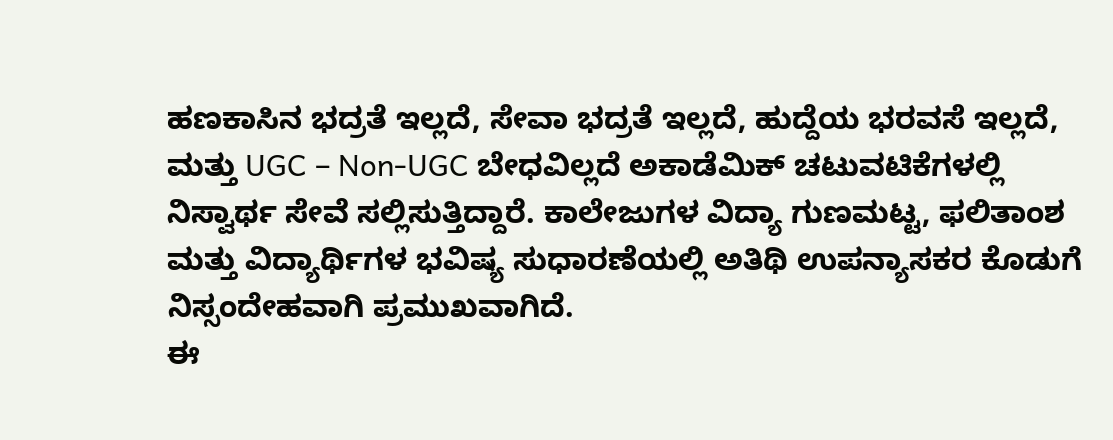ಹಣಕಾಸಿನ ಭದ್ರತೆ ಇಲ್ಲದೆ, ಸೇವಾ ಭದ್ರತೆ ಇಲ್ಲದೆ, ಹುದ್ದೆಯ ಭರವಸೆ ಇಲ್ಲದೆ, ಮತ್ತು UGC – Non-UGC ಬೇಧವಿಲ್ಲದೆ ಅಕಾಡೆಮಿಕ್ ಚಟುವಟಿಕೆಗಳಲ್ಲಿ ನಿಸ್ವಾರ್ಥ ಸೇವೆ ಸಲ್ಲಿಸುತ್ತಿದ್ದಾರೆ. ಕಾಲೇಜುಗಳ ವಿದ್ಯಾ ಗುಣಮಟ್ಟ, ಫಲಿತಾಂಶ ಮತ್ತು ವಿದ್ಯಾರ್ಥಿಗಳ ಭವಿಷ್ಯ ಸುಧಾರಣೆಯಲ್ಲಿ ಅತಿಥಿ ಉಪನ್ಯಾಸಕರ ಕೊಡುಗೆ ನಿಸ್ಸಂದೇಹವಾಗಿ ಪ್ರಮುಖವಾಗಿದೆ.
ಈ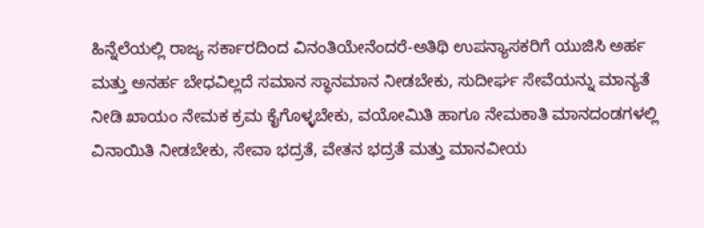ಹಿನ್ನೆಲೆಯಲ್ಲಿ ರಾಜ್ಯ ಸರ್ಕಾರದಿಂದ ವಿನಂತಿಯೇನೆಂದರೆ-ಅತಿಥಿ ಉಪನ್ಯಾಸಕರಿಗೆ ಯುಜಿಸಿ ಅರ್ಹ ಮತ್ತು ಅನರ್ಹ ಬೇಧವಿಲ್ಲದೆ ಸಮಾನ ಸ್ಥಾನಮಾನ ನೀಡಬೇಕು, ಸುದೀರ್ಘ ಸೇವೆಯನ್ನು ಮಾನ್ಯತೆ ನೀಡಿ ಖಾಯಂ ನೇಮಕ ಕ್ರಮ ಕೈಗೊಳ್ಳಬೇಕು, ವಯೋಮಿತಿ ಹಾಗೂ ನೇಮಕಾತಿ ಮಾನದಂಡಗಳಲ್ಲಿ ವಿನಾಯಿತಿ ನೀಡಬೇಕು, ಸೇವಾ ಭದ್ರತೆ, ವೇತನ ಭದ್ರತೆ ಮತ್ತು ಮಾನವೀಯ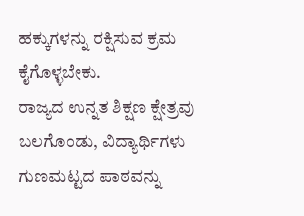ಹಕ್ಕುಗಳನ್ನು ರಕ್ಷಿಸುವ ಕ್ರಮ ಕೈಗೊಳ್ಳಬೇಕು.
ರಾಜ್ಯದ ಉನ್ನತ ಶಿಕ್ಷಣ ಕ್ಷೇತ್ರವು ಬಲಗೊಂಡು, ವಿದ್ಯಾರ್ಥಿಗಳು ಗುಣಮಟ್ಟದ ಪಾಠವನ್ನು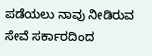ಪಡೆಯಲು ನಾವು ನೀಡಿರುವ ಸೇವೆ ಸರ್ಕಾರದಿಂದ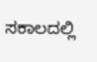ಸಕಾಲದಲ್ಲಿ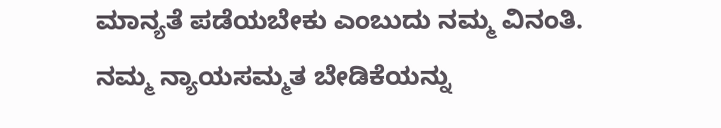ಮಾನ್ಯತೆ ಪಡೆಯಬೇಕು ಎಂಬುದು ನಮ್ಮ ವಿನಂತಿ.
ನಮ್ಮ ನ್ಯಾಯಸಮ್ಮತ ಬೇಡಿಕೆಯನ್ನು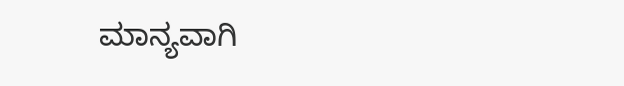ಮಾನ್ಯವಾಗಿ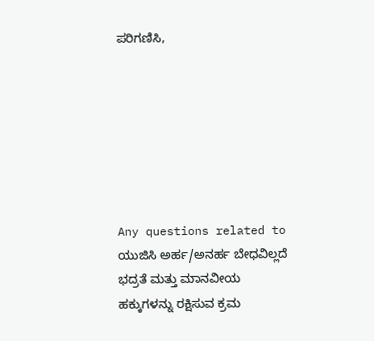ಪರಿಗಣಿಸಿ,







Any questions related to ಯುಜಿಸಿ ಅರ್ಹ/ಅನರ್ಹ ಬೇಧವಿಲ್ಲದೆ ಭದ್ರತೆ ಮತ್ತು ಮಾನವೀಯ ಹಕ್ಕುಗಳನ್ನು ರಕ್ಷಿಸುವ ಕ್ರಮ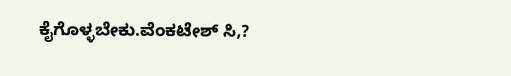ಕೈಗೊಳ್ಳಬೇಕು.ವೆಂಕಟೇಶ್ ಸಿ,?